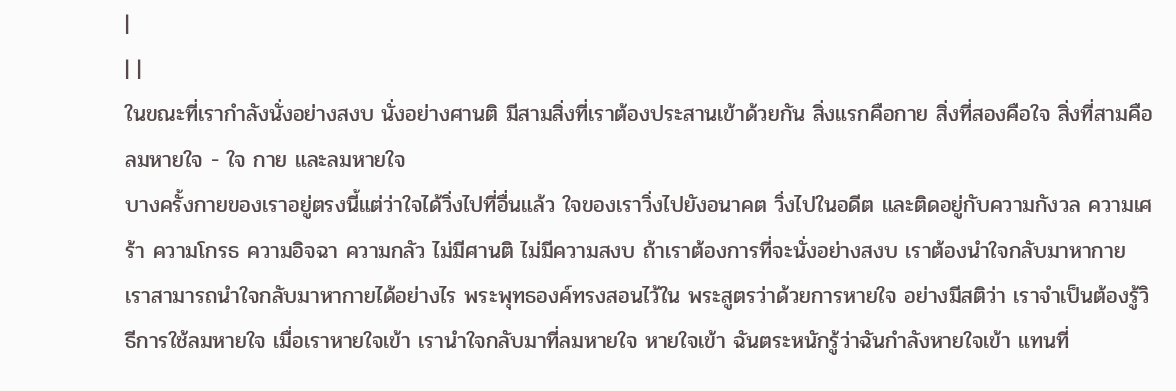|
| |
ในขณะที่เรากำลังนั่งอย่างสงบ นั่งอย่างศานติ มีสามสิ่งที่เราต้องประสานเข้าด้วยกัน สิ่งแรกคือกาย สิ่งที่สองคือใจ สิ่งที่สามคือลมหายใจ - ใจ กาย และลมหายใจ
บางครั้งกายของเราอยู่ตรงนี้แต่ว่าใจได้วิ่งไปที่อื่นแล้ว ใจของเราวิ่งไปยังอนาคต วิ่งไปในอดีต และติดอยู่กับความกังวล ความเศร้า ความโกรธ ความอิจฉา ความกลัว ไม่มีศานติ ไม่มีความสงบ ถ้าเราต้องการที่จะนั่งอย่างสงบ เราต้องนำใจกลับมาหากาย
เราสามารถนำใจกลับมาหากายได้อย่างไร พระพุทธองค์ทรงสอนไว้ใน พระสูตรว่าด้วยการหายใจ อย่างมีสติว่า เราจำเป็นต้องรู้วิธีการใช้ลมหายใจ เมื่อเราหายใจเข้า เรานำใจกลับมาที่ลมหายใจ หายใจเข้า ฉันตระหนักรู้ว่าฉันกำลังหายใจเข้า แทนที่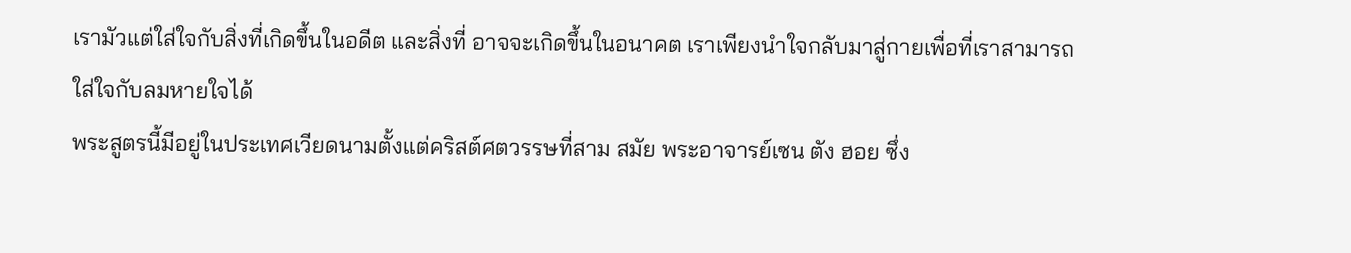เรามัวแต่ใส่ใจกับสิ่งที่เกิดขึ้นในอดีต และสิ่งที่ อาจจะเกิดขึ้นในอนาคต เราเพียงนำใจกลับมาสู่กายเพื่อที่เราสามารถใส่ใจกับลมหายใจได้
พระสูตรนี้มีอยู่ในประเทศเวียดนามตั้งแต่คริสต์ศตวรรษที่สาม สมัย พระอาจารย์เซน ตัง ฮอย ซึ่ง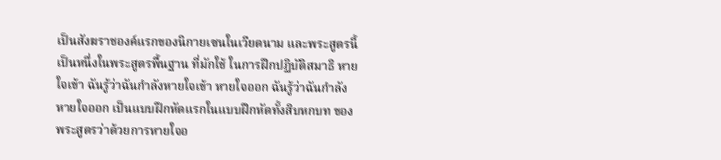เป็นสังฆราชองค์แรกของนิกายเซนในเวียดนาม และพระสูตรนี้เป็นหนึ่งในพระสูตรพื้นฐาน ที่มักใช้ ในการฝึกปฏิบัติสมาธิ หายใจเข้า ฉันรู้ว่าฉันกำลังหายใจเข้า หายใจออก ฉันรู้ว่าฉันกำลังหายใจออก เป็นแบบฝึกหัดแรกในแบบฝึกหัดทั้งสิบหกบท ของพระสูตรว่าด้วยการหายใจอ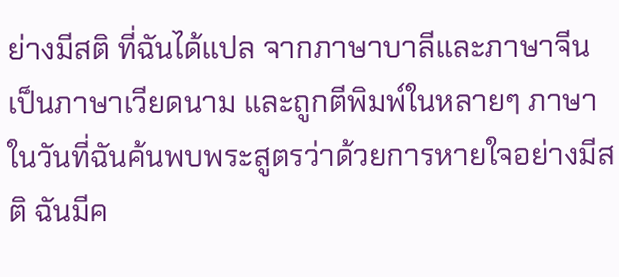ย่างมีสติ ที่ฉันได้แปล จากภาษาบาลีและภาษาจีนเป็นภาษาเวียดนาม และถูกตีพิมพ์ในหลายๆ ภาษา
ในวันที่ฉันค้นพบพระสูตรว่าด้วยการหายใจอย่างมีสติ ฉันมีค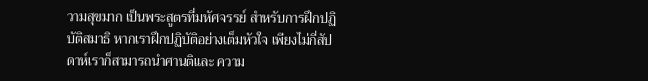วามสุขมาก เป็นพระสูตรที่มหัศจรรย์ สำหรับการฝึกปฏิบัติสมาธิ หากเราฝึกปฏิบัติอย่างเต็มหัวใจ เพียงไม่กี่สัปดาห์เราก็สามารถนำศานติและ ความ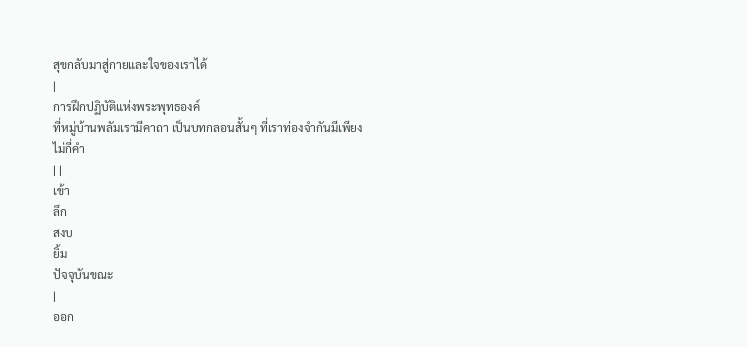สุขกลับมาสู่กายและใจของเราได้
|
การฝึกปฏิบัติแห่งพระพุทธองค์
ที่หมู่บ้านพลัมเรามีคาถา เป็นบทกลอนสั้นๆ ที่เราท่องจำกันมีเพียงไม่กี่คำ
| |
เข้า
ลึก
สงบ
ยิ้ม
ปัจจุบันขณะ
|
ออก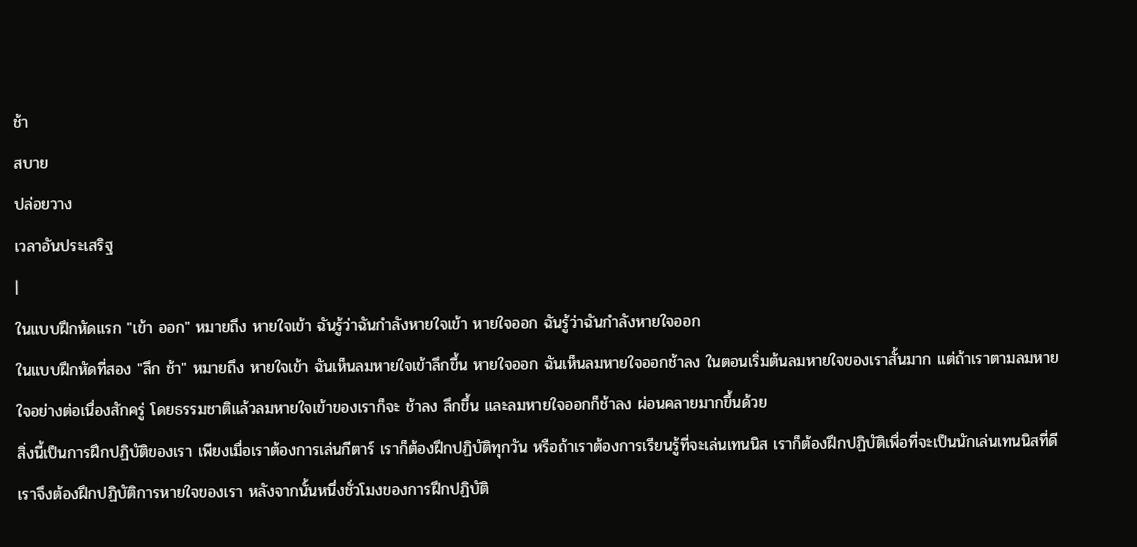ช้า
สบาย
ปล่อยวาง
เวลาอันประเสริฐ
|
ในแบบฝึกหัดแรก "เข้า ออก" หมายถึง หายใจเข้า ฉันรู้ว่าฉันกำลังหายใจเข้า หายใจออก ฉันรู้ว่าฉันกำลังหายใจออก
ในแบบฝึกหัดที่สอง "ลึก ช้า" หมายถึง หายใจเข้า ฉันเห็นลมหายใจเข้าลึกขึ้น หายใจออก ฉันเห็นลมหายใจออกช้าลง ในตอนเริ่มต้นลมหายใจของเราสั้นมาก แต่ถ้าเราตามลมหายใจอย่างต่อเนื่องสักครู่ โดยธรรมชาติแล้วลมหายใจเข้าของเราก็จะ ช้าลง ลึกขึ้น และลมหายใจออกก็ช้าลง ผ่อนคลายมากขึ้นด้วย
สิ่งนี้เป็นการฝึกปฏิบัติของเรา เพียงเมื่อเราต้องการเล่นกีตาร์ เราก็ต้องฝึกปฏิบัติทุกวัน หรือถ้าเราต้องการเรียนรู้ที่จะเล่นเทนนิส เราก็ต้องฝึกปฏิบัติเพื่อที่จะเป็นนักเล่นเทนนิสที่ดี เราจึงต้องฝึกปฏิบัติการหายใจของเรา หลังจากนั้นหนึ่งชั่วโมงของการฝึกปฏิบัติ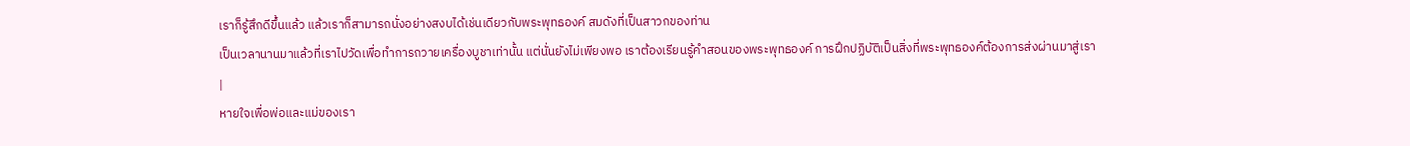เราก็รู้สึกดีขึ้นแล้ว แล้วเราก็สามารถนั่งอย่างสงบได้เช่นเดียวกับพระพุทธองค์ สมดังที่เป็นสาวกของท่าน
เป็นเวลานานมาแล้วที่เราไปวัดเพื่อทำการถวายเครื่องบูชาเท่านั้น แต่นั่นยังไม่เพียงพอ เราต้องเรียนรู้คำสอนของพระพุทธองค์ การฝึกปฏิบัติเป็นสิ่งที่พระพุทธองค์ต้องการส่งผ่านมาสู่เรา
|
หายใจเพื่อพ่อและแม่ของเรา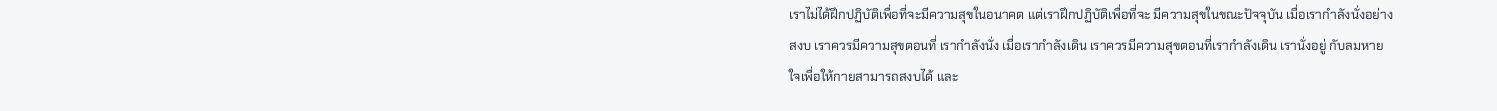เราไม่ได้ฝึกปฏิบัติเพื่อที่จะมีความสุขในอนาคต แต่เราฝึกปฏิบัติเพื่อที่จะ มีความสุขในขณะปัจจุบัน เมื่อเรากำลังนั่งอย่างสงบ เราควรมีความสุขตอนที่ เรากำลังนั่ง เมื่อเรากำลังเดิน เราควรมีความสุขตอนที่เรากำลังเดิน เรานั่งอยู่ กับลมหายใจเพื่อให้กายสามารถสงบได้ และ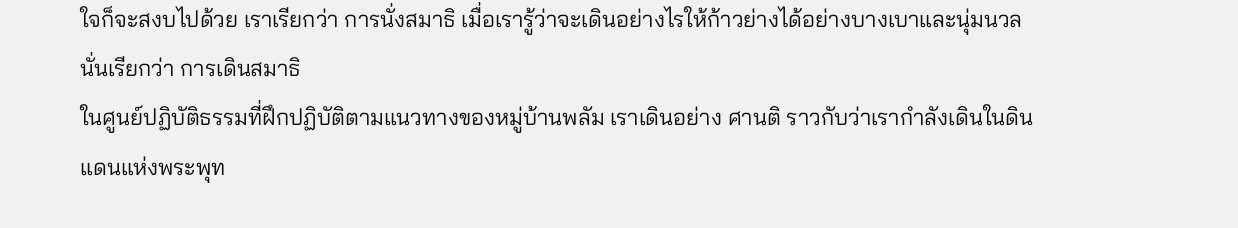ใจก็จะสงบไปด้วย เราเรียกว่า การนั่งสมาธิ เมื่อเรารู้ว่าจะเดินอย่างไรให้ก้าวย่างได้อย่างบางเบาและนุ่มนวล นั่นเรียกว่า การเดินสมาธิ
ในศูนย์ปฏิบัติธรรมที่ฝึกปฏิบัติตามแนวทางของหมู่บ้านพลัม เราเดินอย่าง ศานติ ราวกับว่าเรากำลังเดินในดินแดนแห่งพระพุท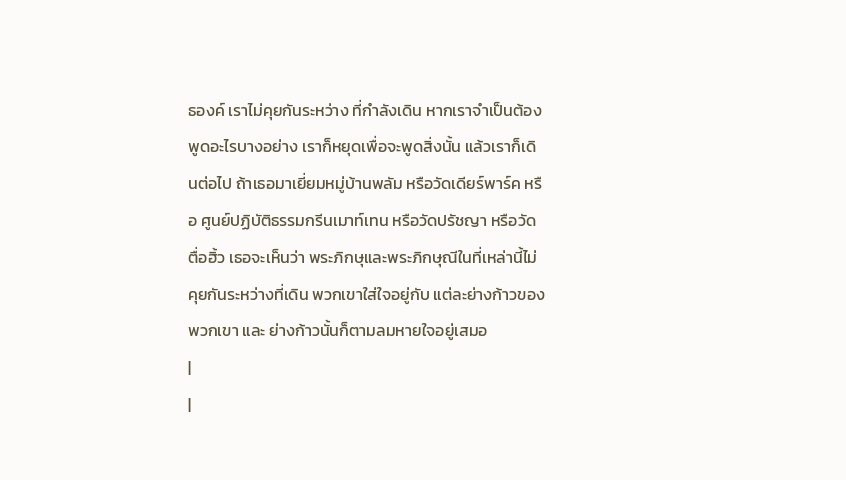ธองค์ เราไม่คุยกันระหว่าง ที่กำลังเดิน หากเราจำเป็นต้องพูดอะไรบางอย่าง เราก็หยุดเพื่อจะพูดสิ่งนั้น แล้วเราก็เดินต่อไป ถ้าเธอมาเยี่ยมหมู่บ้านพลัม หรือวัดเดียร์พาร์ค หรือ ศูนย์ปฏิบัติธรรมกรีนเมาท์เทน หรือวัดปรัชญา หรือวัดตื่อฮิ้ว เธอจะเห็นว่า พระภิกษุและพระภิกษุณีในที่เหล่านี้ไม่คุยกันระหว่างที่เดิน พวกเขาใส่ใจอยู่กับ แต่ละย่างก้าวของพวกเขา และ ย่างก้าวนั้นก็ตามลมหายใจอยู่เสมอ
|
|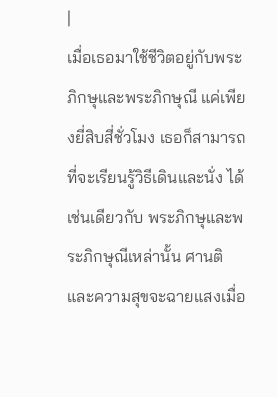|
เมื่อเธอมาใช้ชีวิตอยู่กับพระภิกษุและพระภิกษุณี แค่เพียงยี่สิบสี่ชั่วโมง เธอก็สามารถที่จะเรียนรู้วิธีเดินและนั่ง ได้เช่นเดียวกับ พระภิกษุและพระภิกษุณีเหล่านั้น ศานติและความสุขจะฉายแสงเมื่อ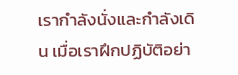เรากำลังนั่งและกำลังเดิน เมื่อเราฝึกปฏิบัติอย่า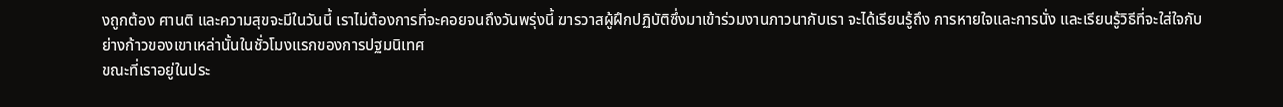งถูกต้อง ศานติ และความสุขจะมีในวันนี้ เราไม่ต้องการที่จะคอยจนถึงวันพรุ่งนี้ ฆารวาสผู้ฝึกปฏิบัติซึ่งมาเข้าร่วมงานภาวนากับเรา จะได้เรียนรู้ถึง การหายใจและการนั่ง และเรียนรู้วิธีที่จะใส่ใจกับย่างก้าวของเขาเหล่านั้นในชั่วโมงแรกของการปฐมนิเทศ
ขณะที่เราอยู่ในประ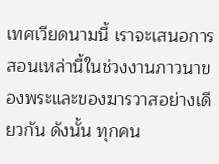เทศเวียดนามนี้ เราจะเสนอการสอนเหล่านี้ในช่วงงานภาวนาของพระและของฆารวาสอย่างเดียวกัน ดังนั้น ทุกคน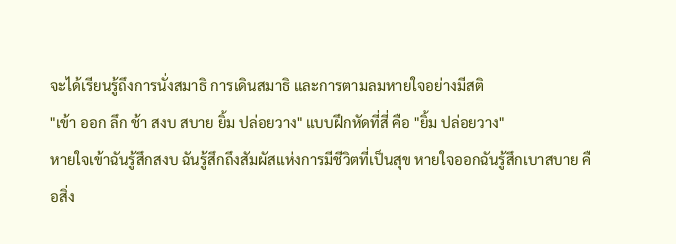จะได้เรียนรู้ถึงการนั่งสมาธิ การเดินสมาธิ และการตามลมหายใจอย่างมีสติ
"เข้า ออก ลึก ช้า สงบ สบาย ยิ้ม ปล่อยวาง" แบบฝึกหัดที่สี่ คือ "ยิ้ม ปล่อยวาง"
หายใจเข้าฉันรู้สึกสงบ ฉันรู้สึกถึงสัมผัสแห่งการมีชีวิตที่เป็นสุข หายใจออกฉันรู้สึกเบาสบาย คือสิ่ง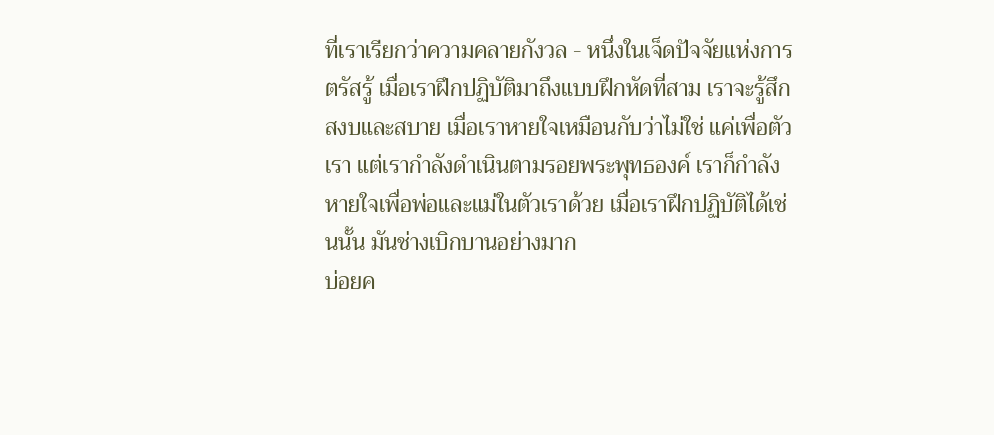ที่เราเรียกว่าความคลายกังวล - หนึ่งในเจ็ดปัจจัยแห่งการตรัสรู้ เมื่อเราฝึกปฏิบัติมาถึงแบบฝึกหัดที่สาม เราจะรู้สึกสงบและสบาย เมื่อเราหายใจเหมือนกับว่าไม่ใช่ แค่เพื่อตัวเรา แต่เรากำลังดำเนินตามรอยพระพุทธองค์ เราก็กำลังหายใจเพื่อพ่อและแม่ในตัวเราด้วย เมื่อเราฝึกปฏิบัติได้เช่นนั้น มันช่างเบิกบานอย่างมาก
บ่อยค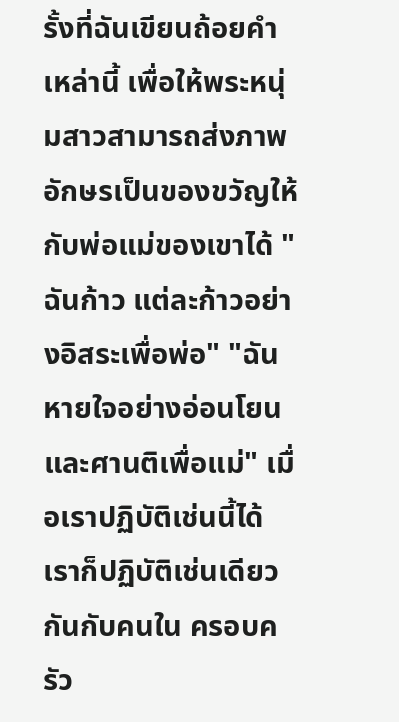รั้งที่ฉันเขียนถ้อยคำเหล่านี้ เพื่อให้พระหนุ่มสาวสามารถส่งภาพอักษรเป็นของขวัญให้กับพ่อแม่ของเขาได้ "ฉันก้าว แต่ละก้าวอย่างอิสระเพื่อพ่อ" "ฉันหายใจอย่างอ่อนโยนและศานติเพื่อแม่" เมื่อเราปฏิบัติเช่นนี้ได้ เราก็ปฏิบัติเช่นเดียวกันกับคนใน ครอบครัว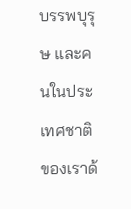บรรพบุรุษ และคนในประเทศชาติของเราด้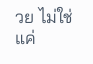วย ไม่ใช่แค่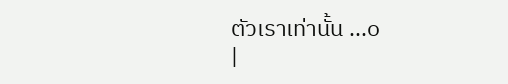ตัวเราเท่านั้น ...๐
|